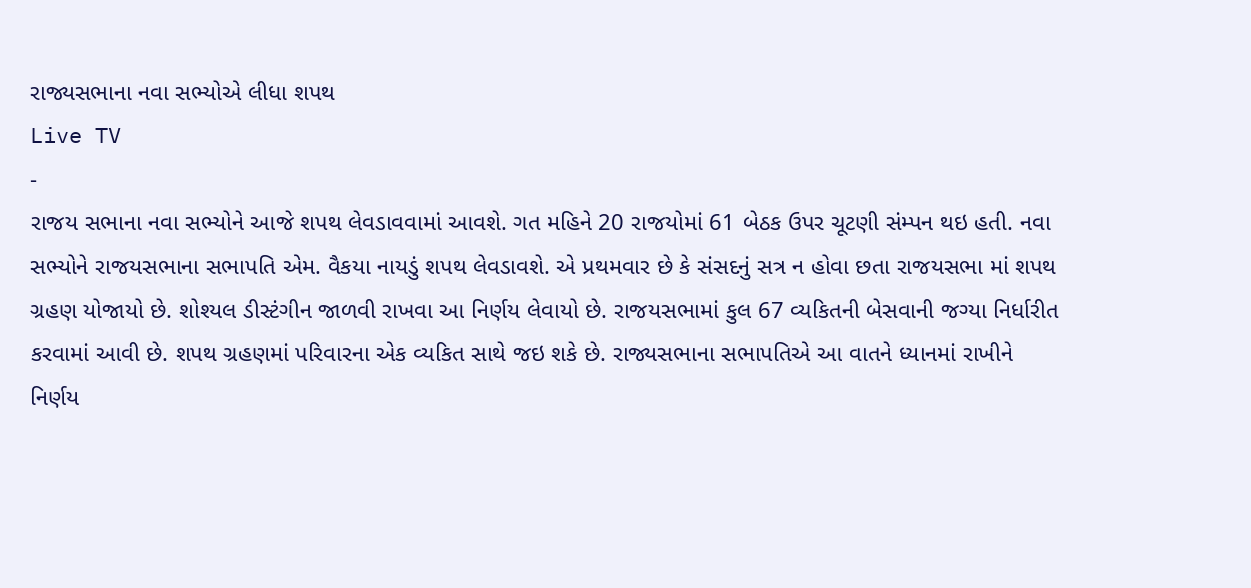રાજ્યસભાના નવા સભ્યોએ લીધા શપથ
Live TV
-
રાજય સભાના નવા સભ્યોને આજે શપથ લેવડાવવામાં આવશે. ગત મહિને 20 રાજયોમાં 61 બેઠક ઉપર ચૂટણી સંમ્પન થઇ હતી. નવા સભ્યોને રાજયસભાના સભાપતિ એમ. વૈકયા નાયડું શપથ લેવડાવશે. એ પ્રથમવાર છે કે સંસદનું સત્ર ન હોવા છતા રાજયસભા માં શપથ ગ્રહણ યોજાયો છે. શોશ્યલ ડીસ્ટંગીન જાળવી રાખવા આ નિર્ણય લેવાયો છે. રાજયસભામાં કુલ 67 વ્યકિતની બેસવાની જગ્યા નિર્ધારીત કરવામાં આવી છે. શપથ ગ્રહણમાં પરિવારના એક વ્યકિત સાથે જઇ શકે છે. રાજ્યસભાના સભાપતિએ આ વાતને ધ્યાનમાં રાખીને નિર્ણય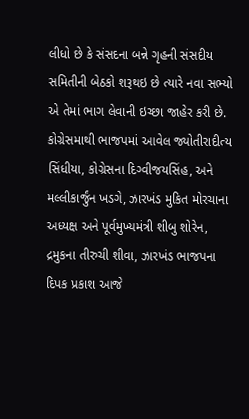લીધો છે કે સંસદના બન્ને ગૃહની સંસદીય સમિતીની બેઠકો શરૂથઇ છે ત્યારે નવા સભ્યો એ તેમાં ભાગ લેવાની ઇચ્છા જાહેર કરી છે. કોગ્રેસમાથી ભાજપમાં આવેલ જ્યોતીરાદીત્ય સિંધીયા, કોગ્રેસના દિગ્વીજયસિંહ, અને મલ્લીકાર્જુંન ખડગે, ઝારખંડ મુકિત મોરચાના અધ્યક્ષ અને પૂર્વમુખ્યમંત્રી શીબુ શોરેન, દ્રમુકના તીરુચી શીવા, ઝારખંડ ભાજપના દિપક પ્રકાશ આજે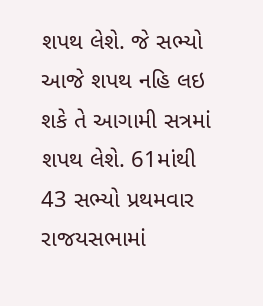શપથ લેશે. જે સભ્યો આજે શપથ નહિ લઇ શકે તે આગામી સત્રમાં શપથ લેશે. 61માંથી 43 સભ્યો પ્રથમવાર રાજયસભામાં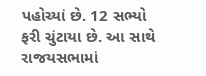પહોચ્યાં છે. 12 સભ્યો ફરી ચુંટાયા છે. આ સાથે રાજયસભામાં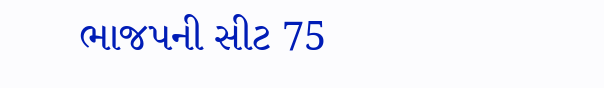ભાજપની સીટ 75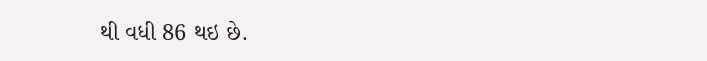થી વધી 86 થઇ છે.